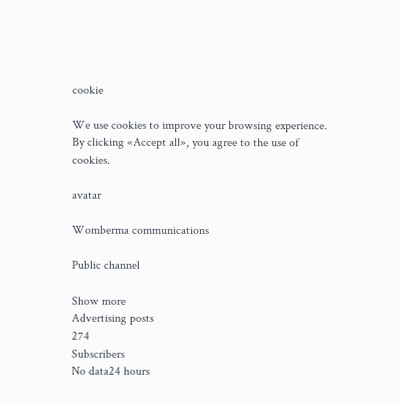cookie

We use cookies to improve your browsing experience. By clicking «Accept all», you agree to the use of cookies.

avatar

Womberma communications

Public channel

Show more
Advertising posts
274
Subscribers
No data24 hours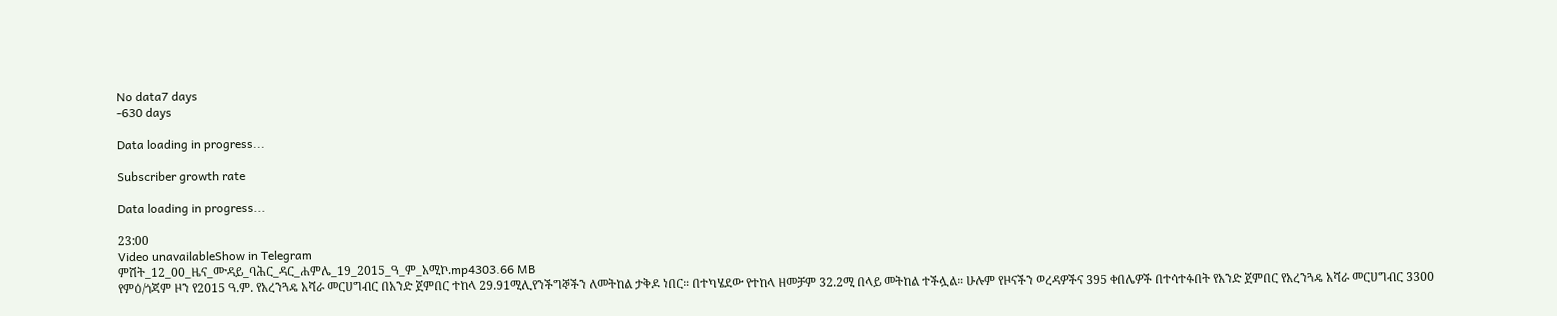No data7 days
-630 days

Data loading in progress...

Subscriber growth rate

Data loading in progress...

23:00
Video unavailableShow in Telegram
ምሽት_12_00_ዜና_ሙዳይ_ባሕር_ዳር_ሐምሌ_19_2015_ዓ_ም_አሚኮ.mp4303.66 MB
የምዕ/ጎጃም ዞን የ2015 ዓ.ም. የአረንጓዴ አሻራ መርሀግብር በአንድ ጀምበር ተከላ 29.91ሚሊየንችግኞችን ለመትከል ታቅዶ ነበር። በተካሄደው የተከላ ዘመቻም 32.2ሚ በላይ መትከል ተችሏል። ሁሉም የዞናችን ወረዳዎችና 395 ቀበሌዎች በተሳተፉበት የአንድ ጀምበር የአረንጓዴ አሻራ መርሀግብር 3300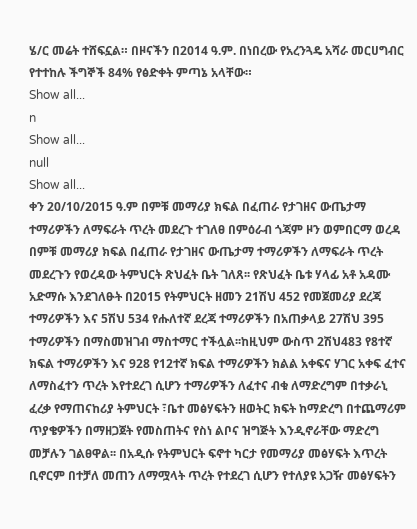ሄ/ር መሬት ተሸፍኗል። በዞናችን በ2014 ዓ.ም. በነበረው የአረንጓዴ አሻራ መርሀግብር የተተከሉ ችግኞች 84% የፅድቀት ምጣኔ አላቸው።
Show all...
n
Show all...
null
Show all...
ቀን 20/10/2015 ዓ.ም በምቹ መማሪያ ክፍል በፈጠራ የታገዘና ውጤታማ ተማሪዎችን ለማፍራት ጥረት መደረጉ ተገለፀ በምዕራብ ጎጃም ዞን ወምበርማ ወረዳ በምቹ መማሪያ ክፍል በፈጠራ የታገዘና ውጤታማ ተማሪዎችን ለማፍራት ጥረት መደረጉን የወረዳው ትምህርት ጽህፈት ቤት ገለጸ፡፡ የጽህፈት ቤቱ ሃላፊ አቶ አዳሙ አድማሱ እንደገለፁት በ2015 የትምህርት ዘመን 21ሽህ 452 የመጀመሪያ ደረጃ ተማሪዎችን እና 5ሽህ 534 የሑለተኛ ደረጃ ተማሪዎችን በአጠቃላይ 27ሽህ 395 ተማሪዎችን በማስመዝገብ ማስተማር ተችሏል፡፡ከዚህም ውስጥ 2ሽህ483 የ8ተኛ ክፍል ተማሪዎችን እና 928 የ12ተኛ ክፍል ተማሪዎችን ክልል አቀፍና ሃገር አቀፍ ፈተና ለማስፈተን ጥረት እየተደረገ ሲሆን ተማሪዎችን ለፈተና ብቁ ለማድረግም በተቃራኒ ፈረቃ የማጠናከሪያ ትምህርት ፣ቤተ መፅሃፍትን ዘወትር ክፍት ከማድረግ በተጨማሪም ጥያቄዎችን በማዘጋጀት የመስጠትና የስነ ልቦና ዝግጅት እንዲኖራቸው ማድረግ መቻሉን ገልፀዋል፡፡ በአዲሱ የትምህርት ፍኖተ ካርታ የመማሪያ መፅሃፍት እጥረት ቢኖርም በተቻለ መጠን ለማሟላት ጥረት የተደረገ ሲሆን የተለያዩ አጋዥ መፅሃፍትን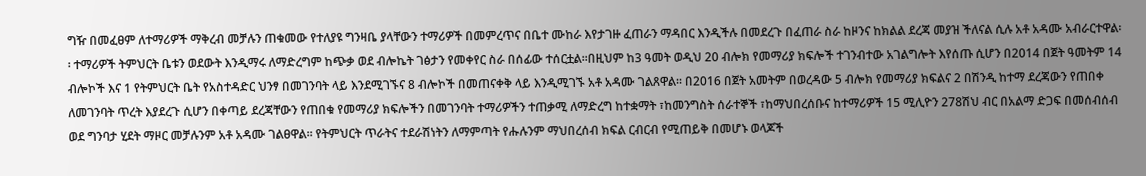ግዥ በመፈፀም ለተማሪዎች ማቅረብ መቻሉን ጠቁመው የተለያዩ ግንዛቤ ያላቸውን ተማሪዎች በመምረጥና በቤተ ሙከራ እየታገዙ ፈጠራን ማዳበር እንዲችሉ በመደረጉ በፈጠራ ስራ ከዞንና ከክልል ደረጃ መያዝ ችለናል ሲሉ አቶ አዳሙ አብራርተዋል፡፡ ተማሪዎች ትምህርት ቤቱን ወደውት እንዲማሩ ለማድረግም ከጭቃ ወደ ብሎኬት ገፅታን የመቀየር ስራ በሰፊው ተሰርቷል፡፡በዚህም ከ3 ዓመት ወዲህ 20 ብሎክ የመማሪያ ክፍሎች ተገንብተው አገልግሎት እየሰጡ ሲሆን በ2014 በጀት ዓመትም 14 ብሎኮች እና 1 የትምህርት ቤት የአስተዳድር ህንፃ በመገንባት ላይ እንደሚገኙና 8 ብሎኮች በመጠናቀቅ ላይ እንዲሚገኙ አቶ አዳሙ ገልጸዋል፡፡ በ2016 በጀት አመትም በወረዳው 5 ብሎክ የመማሪያ ክፍልና 2 በሽንዲ ከተማ ደረጃውን የጠበቀ ለመገንባት ጥረት እያደረጉ ሲሆን በቀጣይ ደረጃቸውን የጠበቁ የመማሪያ ክፍሎችን በመገንባት ተማሪዎችን ተጠቃሚ ለማድረግ ከተቋማት ፣ከመንግስት ሰራተኞች ፣ከማህበረሰቡና ከተማሪዎች 15 ሚሊዮን 278ሽህ ብር በአልማ ድጋፍ በመሰብሰብ ወደ ግንባታ ሂደት ማዞር መቻሉንም አቶ አዳሙ ገልፀዋል፡፡ የትምህርት ጥራትና ተደራሽነትን ለማምጣት የሑሉንም ማህበረሰብ ክፍል ርብርብ የሚጠይቅ በመሆኑ ወላጆች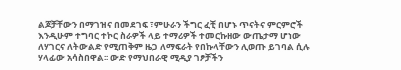ልጆቻቸውን በማገዝና በመደገፍ ፣ምሁራን ችግር ፈቺ በሆኑ ጥናትና ምርምሮች እንዲሁም ተግባር ተኮር ስራዎች ላይ ተማሪዎች ተመርኩዘው ውጤታማ ሆነው ለሃገርና ለትውልድ የሚጠቅም ዜጋ ለማፍራት የበኩላቸውን ሊወጡ ይገባል ሲሉ ሃላፊው አሳስበዋል፡፡ ውድ የማህበራዊ ሚዲያ ገፆቻችን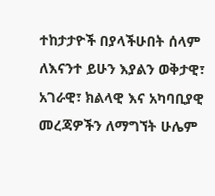ተከታታዮች በያላችሁበት ሰላም ለእናንተ ይሁን እያልን ወቅታዊ፣ አገራዊ፣ ክልላዊ እና አካባቢያዊ መረጃዎችን ለማግኘት ሁሌም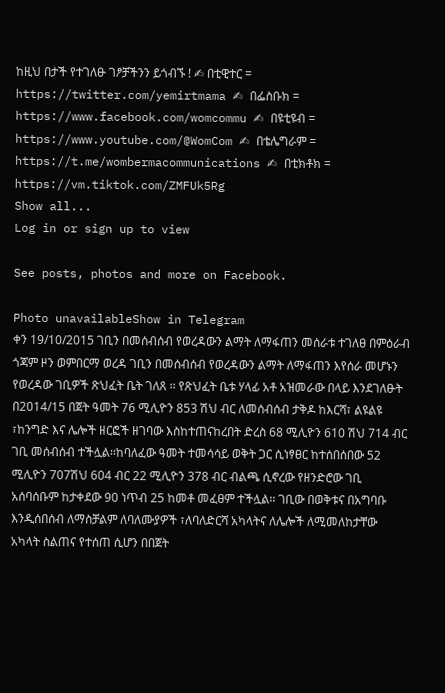ከዚህ በታች የተገለፁ ገፆቻችንን ይጎብኙ ! ✍ በቲዊተር = https://twitter.com/yemirtmama ✍ በፌስቡክ = https://www.facebook.com/womcommu ✍ በዩቲዩብ = https://www.youtube.com/@WomCom ✍ በቴሌግራም = https://t.me/wombermacommunications ✍ በቲክቶክ = https://vm.tiktok.com/ZMFUk5Rg
Show all...
Log in or sign up to view

See posts, photos and more on Facebook.

Photo unavailableShow in Telegram
ቀን 19/10/2015 ገቢን በመሰብሰብ የወረዳውን ልማት ለማፋጠን መሰራቱ ተገለፀ በምዕራብ ጎጃም ዞን ወምበርማ ወረዳ ገቢን በመሰብሰብ የወረዳውን ልማት ለማፋጠን እየሰራ መሆኑን የወረዳው ገቢዎች ጽህፈት ቤት ገለጸ ፡፡ የጽህፈት ቤቱ ሃላፊ አቶ አዝመራው በላይ እንደገለፁት በ2014/15 በጀት ዓመት 76 ሚሊዮን 853 ሽህ ብር ለመሰብሰብ ታቅዶ ከእርሻ፣ ልዩልዩ ፣ከንግድ እና ሌሎች ዘርፎች ዘገባው እስከተጠናከረበት ድረስ 68 ሚሊዮን 610 ሽህ 714 ብር ገቢ መሰብሰብ ተችሏል፡፡ከባለፈው ዓመት ተመሳሳይ ወቅት ጋር ሲነፃፀር ከተሰበሰበው 52 ሚሊዮን 707ሽህ 604 ብር 22 ሚሊዮን 378 ብር ብልጫ ሲኖረው የዘንድሮው ገቢ አሰባሰቡም ከታቀደው 90 ነጥብ 25 ከመቶ መፈፀም ተችሏል፡፡ ገቢው በወቅቱና በአግባቡ እንዲሰበሰብ ለማስቻልም ለባለሙያዎች ፣ለባለድርሻ አካላትና ለሌሎች ለሚመለከታቸው አካላት ስልጠና የተሰጠ ሲሆን በበጀት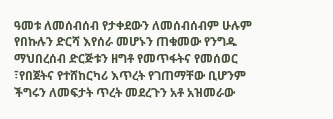ዓመቱ ለመሰብሰብ የታቀደውን ለመሰብሰብም ሁሉም የበኩሉን ድርሻ እየሰራ መሆኑን ጠቁመው የንግዱ ማህበረሰብ ድርጅቱን ዘግቶ የመጥፋትና የመሰወር ፣የበጀትና የተሸከርካሪ እጥረት የገጠማቸው ቢሆንም ችግሩን ለመፍታት ጥረት መደረጉን አቶ አዝመራው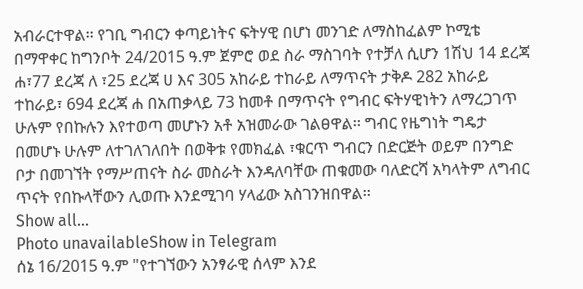አብራርተዋል፡፡ የገቢ ግብርን ቀጣይነትና ፍትሃዊ በሆነ መንገድ ለማስከፈልም ኮሚቴ በማዋቀር ከግንቦት 24/2015 ዓ.ም ጀምሮ ወደ ስራ ማስገባት የተቻለ ሲሆን 1ሽህ 14 ደረጃ ሐ፣77 ደረጃ ለ ፣25 ደረጃ ሀ እና 305 አከራይ ተከራይ ለማጥናት ታቅዶ 282 አከራይ ተከራይ፣ 694 ደረጃ ሐ በአጠቃላይ 73 ከመቶ በማጥናት የግብር ፍትሃዊነትን ለማረጋገጥ ሁሉም የበኩሉን እየተወጣ መሆኑን አቶ አዝመራው ገልፀዋል፡፡ ግብር የዜግነት ግዴታ በመሆኑ ሁሉም ለተገለገለበት በወቅቱ የመክፈል ፣ቁርጥ ግብርን በድርጅት ወይም በንግድ ቦታ በመገኘት የማሥጠናት ስራ መስራት እንዳለባቸው ጠቁመው ባለድርሻ አካላትም ለግብር ጥናት የበኩላቸውን ሊወጡ እንደሚገባ ሃላፊው አስገንዝበዋል፡፡
Show all...
Photo unavailableShow in Telegram
ሰኔ 16/2015 ዓ.ም "የተገኘውን አንፃራዊ ሰላም እንደ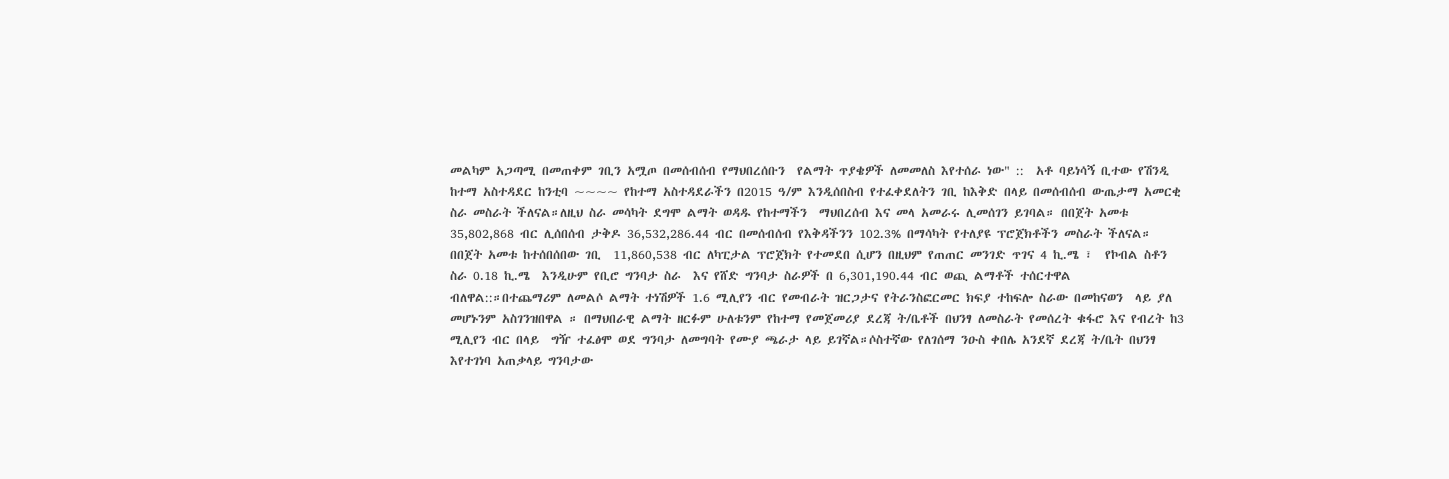መልካም አጋጣሚ በመጠቀም ገቢን አሟጦ በመሰብሰብ የማህበረሰቡን  የልማት ጥያቄዎች ለመመለስ እየተሰራ ነው" ::  አቶ ባይነሳኝ ቢተው የሽንዲ ከተማ አስተዳደር ከንቲባ ~~~~ የከተማ አስተዳደራችን በ2015 ዓ/ም እንዲሰበስብ የተፈቀደለትን ገቢ ከእቅድ በላይ በመሰብሰብ ውጤታማ አመርቂ ስራ መስራት ችለናል።ለዚህ ስራ መሳካት ደግሞ ልማት ወዳዱ የከተማችን  ማህበረሰብ እና መላ አመራሩ ሊመሰገን ይገባል። በበጀት አመቱ 35,802,868 ብር ሊሰበሰብ ታቅዶ 36,532,286.44 ብር በመሰብሰብ የእቅዳችንን 102.3% በማሳካት የተለያዩ ፕሮጀክቶችን መስራት ችለናል። በበጀት አመቱ ከተሰበሰበው ገቢ  11,860,538 ብር ለካፒታል ፕሮጀክት የተመደበ ሲሆን በዚህም የጠጠር መንገድ ጥገና 4 ኪ.ሜ ፣  የኮብል ስቶን ስራ 0.18 ኪ.ሜ  እንዲሁም የቢሮ ግንባታ ስራ  እና የሸድ ግንባታ ስራዎች በ 6,301,190.44 ብር ወጪ ልማቶች ተሰርተዋል ብለዋል::።በተጨማሪም ለመልሶ ልማት ተነሽዎች 1.6 ሚሊየን ብር የመብራት ዝርጋታና የትራንስፎርመር ክፍያ ተከፍሎ ስራው በመከናወን  ላይ ያለ መሆኑንም አስገንዝበዋል ። በማህበራዊ ልማት ዘርፉም ሁለቱንም የከተማ የመጀመሪያ ደረጃ ት/ቤቶች በህንፃ ለመስራት የመሰረት ቁፋሮ እና የብረት ከ3 ሚሊየን ብር በላይ  ግዥ ተፈፅሞ ወደ ግንባታ ለመግባት የሙያ ጫራታ ላይ ይገኛል።ሶስተኛው የለገሰማ ንዑስ ቀበሌ አንደኛ ደረጃ ት/ቤት በህንፃ እየተገነባ አጠቃላይ ግንባታው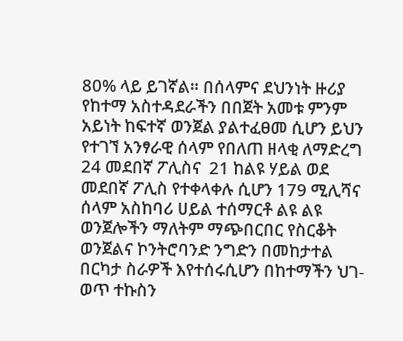80% ላይ ይገኛል። በሰላምና ደህንነት ዙሪያ የከተማ አስተዳደራችን በበጀት አመቱ ምንም አይነት ከፍተኛ ወንጀል ያልተፈፀመ ሲሆን ይህን የተገኘ አንፃራዊ ሰላም የበለጠ ዘላቂ ለማድረግ 24 መደበኛ ፖሊስና  21 ከልዩ ሃይል ወደ መደበኛ ፖሊስ የተቀላቀሉ ሲሆን 179 ሚሊሻና ሰላም አስከባሪ ሀይል ተሰማርቶ ልዩ ልዩ ወንጀሎችን ማለትም ማጭበርበር የስርቆት ወንጀልና ኮንትሮባንድ ንግድን በመከታተል በርካታ ስራዎች እየተሰሩሲሆን በከተማችን ህገ-ወጥ ተኩስን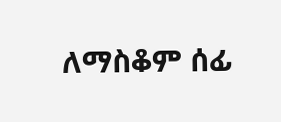ለማስቆም ሰፊ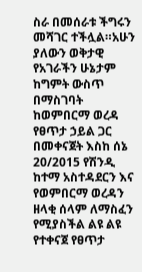ስራ በመሰራቱ ችግሩን መሻገር ተችሏል።አሁን ያለውን ወቅታዊ የአገራችን ሁኔታም ከግምት ውስጥ በማስገባት ከወምበርማ ወረዳ የፀጥታ ኃይል ጋር በመቀናጀት እስከ ሰኔ 20/2015 የሽንዲ ከተማ አስተዳደርን እና የወምበርማ ወረዳን ዘላቂ ሰላም ለማስፈን የሚያስችል ልዩ ልዩ የተቀናጀ የፀጥታ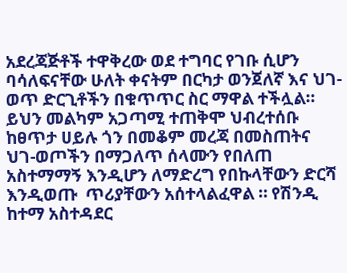አደረጃጅቶች ተዋቅረው ወደ ተግባር የገቡ ሲሆን ባሳለፍናቸው ሁለት ቀናትም በርካታ ወንጀለኛ እና ህገ-ወጥ ድርጊቶችን በቁጥጥር ስር ማዋል ተችሏል። ይህን መልካም አጋጣሚ ተጠቅሞ ህብረተሰቡ ከፀጥታ ሀይሉ ጎን በመቆም መረጃ በመስጠትና ህገ-ወጦችን በማጋለጥ ሰላሙን የበለጠ አስተማማኝ እንዲሆን ለማድረግ የበኩላቸውን ድርሻ እንዲወጡ  ጥሪያቸውን አሰተላልፈዋል ። የሽንዲ ከተማ አስተዳደር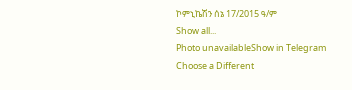ኮምኒኬሽን ሰኔ 17/2015 ዓ/ም
Show all...
Photo unavailableShow in Telegram
Choose a Different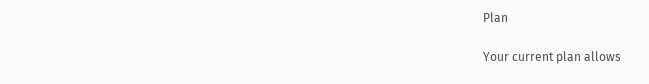Plan

Your current plan allows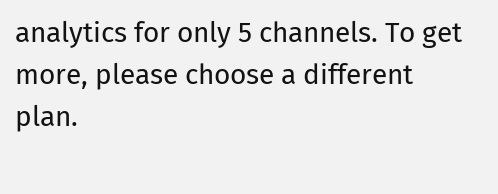analytics for only 5 channels. To get more, please choose a different plan.